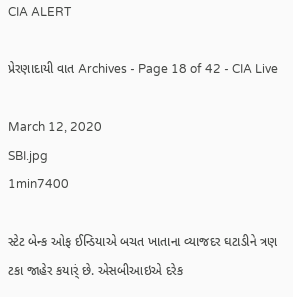CIA ALERT

પ્રેરણાદાયી વાત Archives - Page 18 of 42 - CIA Live

March 12, 2020
SBI.jpg
1min7400

સ્ટેટ બેન્ક ઓફ ઈન્ડિયાએ બચત ખાતાના વ્યાજદર ઘટાડીને ત્રણ ટકા જાહેર કયાર્ં છે. એસબીઆઇએ દરેક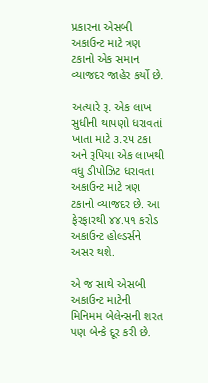પ્રકારના એસબી અકાઉન્ટ માટે ત્રણ ટકાનો એક સમાન વ્યાજદર જાહેર કર્યો છે.

અત્યારે રૂ. એક લાખ સુધીની થાપણો ધરાવતાં ખાતા માટે ૩.૨૫ ટકા અને રૂપિયા એક લાખથી વધુ ડીપોઝિટ ધરાવતા અકાઉન્ટ માટે ત્રણ ટકાનો વ્યાજદર છે. આ ફેરફારથી ૪૪.૫૧ કરોડ અકાઉન્ટ હોલ્ડર્સને અસર થશે.

એ જ સાથે એસબી અકાઉન્ટ માટેની મિનિમમ બેલેન્સની શરત પણ બેન્કે દૂર કરી છે.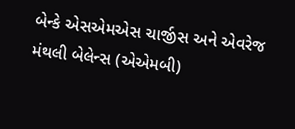બેન્કે એસએમએસ ચાર્જીસ અને એવરેજ મંથલી બેલેન્સ (એએમબી)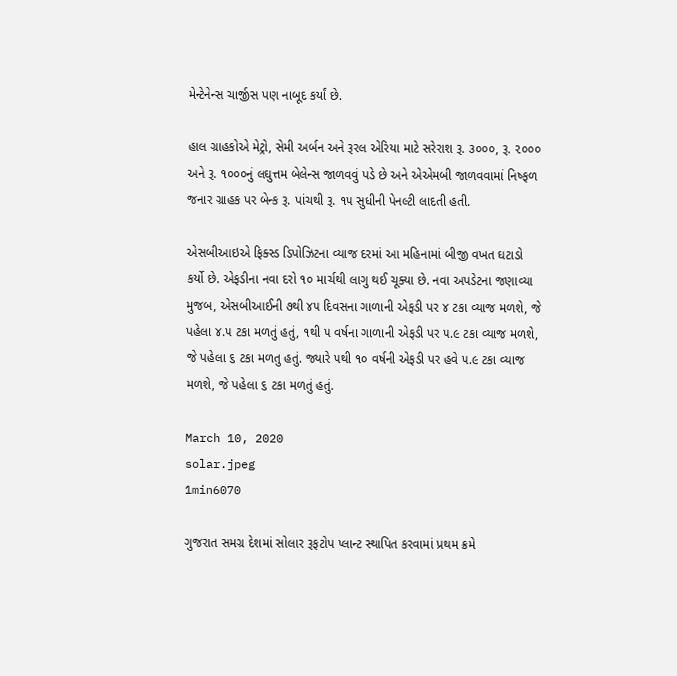મેન્ટેનેન્સ ચાર્જીસ પણ નાબૂદ કર્યાં છે.

હાલ ગ્રાહકોએ મેટ્રો, સેમી અર્બન અને રૂરલ એરિયા માટે સરેરાશ રૂ. ૩૦૦૦, રૂ. ૨૦૦૦ અને રૂ. ૧૦૦૦નું લઘુત્તમ બેલેન્સ જાળવવું પડે છે અને એએમબી જાળવવામાં નિષ્ફળ જનાર ગ્રાહક પર બેન્ક રૂ. પાંચથી રૂ. ૧૫ સુધીની પેનલ્ટી લાદતી હતી.

એસબીઆઇએ ફિક્સ્ડ ડિપોઝિટના વ્યાજ દરમાં આ મહિનામાં બીજી વખત ઘટાડો કર્યો છે. એફડીના નવા દરો ૧૦ માર્ચથી લાગુ થઈ ચૂક્યા છે. નવા અપડેટના જણાવ્યા મુજબ, એસબીઆઈની ૭થી ૪૫ દિવસના ગાળાની એફડી પર ૪ ટકા વ્યાજ મળશે, જે પહેલા ૪.૫ ટકા મળતું હતું, ૧થી ૫ વર્ષના ગાળાની એફડી પર ૫.૯ ટકા વ્યાજ મળશે, જે પહેલા ૬ ટકા મળતુ હતું. જ્યારે ૫થી ૧૦ વર્ષની એફડી પર હવે ૫.૯ ટકા વ્યાજ મળશે, જે પહેલા ૬ ટકા મળતું હતું.

March 10, 2020
solar.jpeg
1min6070

ગુજરાત સમગ્ર દેશમાં સોલાર રૂફટોપ પ્લાન્ટ સ્થાપિત કરવામાં પ્રથમ ક્રમે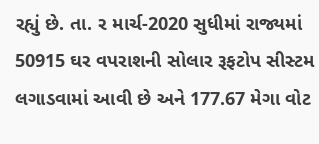રહ્યું છે. તા. ર માર્ચ-2020 સુધીમાં રાજ્યમાં 50915 ઘર વપરાશની સોલાર રૂફટોપ સીસ્ટમ લગાડવામાં આવી છે અને 177.67 મેગા વોટ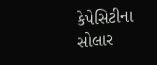કેપેસિટીના સોલાર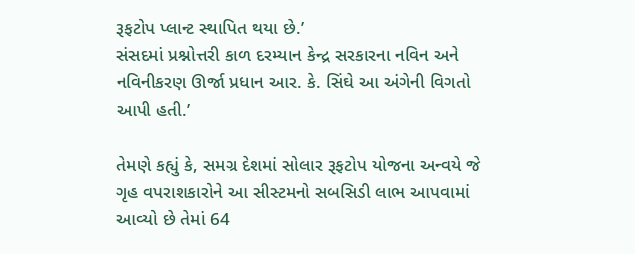રૂફટોપ પ્લાન્ટ સ્થાપિત થયા છે.’
સંસદમાં પ્રશ્નોત્તરી કાળ દરમ્યાન કેન્દ્ર સરકારના નવિન અને નવિનીકરણ ઊર્જા પ્રધાન આર. કે. સિંઘે આ અંગેની વિગતો આપી હતી.’

તેમણે કહ્યું કે, સમગ્ર દેશમાં સોલાર રૂફટોપ યોજના અન્વયે જે ગૃહ વપરાશકારોને આ સીસ્ટમનો સબસિડી લાભ આપવામાં આવ્યો છે તેમાં 64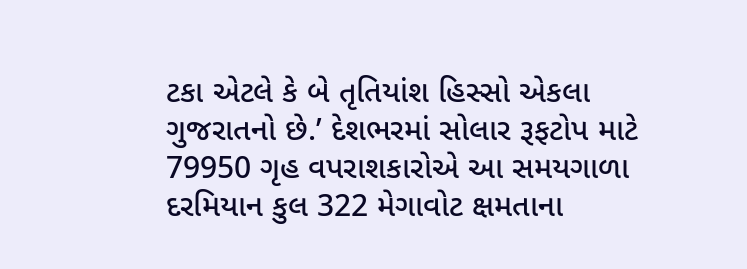ટકા એટલે કે બે તૃતિયાંશ હિસ્સો એકલા ગુજરાતનો છે.’ દેશભરમાં સોલાર રૂફટોપ માટે 79950 ગૃહ વપરાશકારોએ આ સમયગાળા દરમિયાન કુલ 322 મેગાવોટ ક્ષમતાના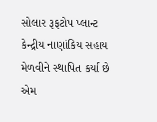સોલાર રૂફટોપ પ્લાન્ટ કેન્દ્રીય નાણાંકિય સહાય મેળવીને સ્થાપિત કર્યા છે એમ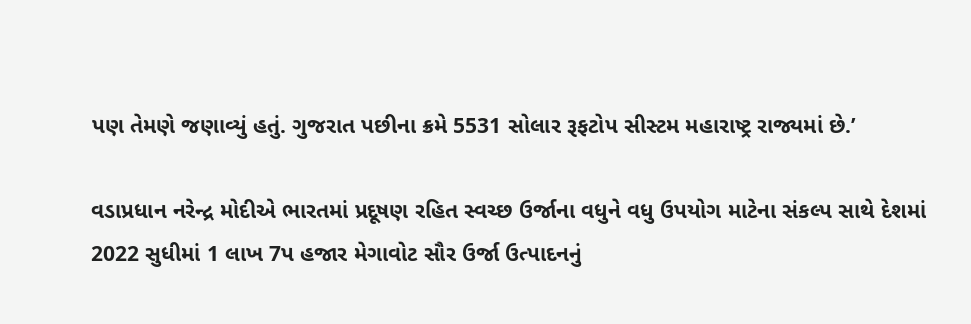પણ તેમણે જણાવ્યું હતું. ગુજરાત પછીના ક્રમે 5531 સોલાર રૂફટોપ સીસ્ટમ મહારાષ્ટ્ર રાજ્યમાં છે.’

વડાપ્રધાન નરેન્દ્ર મોદીએ ભારતમાં પ્રદૂષણ રહિત સ્વચ્છ ઉર્જાના વધુને વધુ ઉપયોગ માટેના સંકલ્પ સાથે દેશમાં 2022 સુધીમાં 1 લાખ 7પ હજાર મેગાવોટ સૌર ઉર્જા ઉત્પાદનનું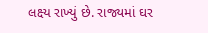લક્ષ્ય રાખ્યું છે. રાજ્યમાં ઘર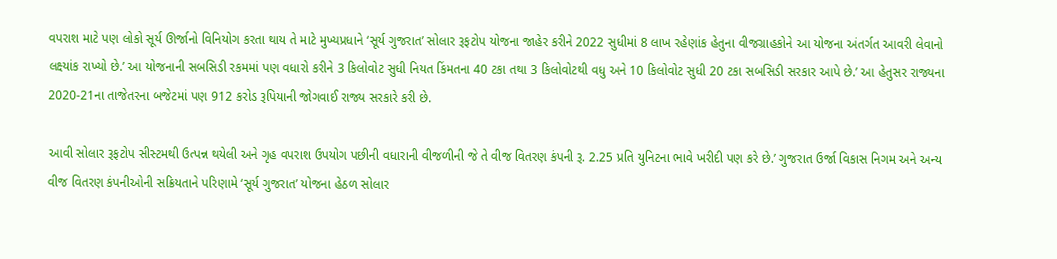વપરાશ માટે પણ લોકો સૂર્ય ઊર્જાનો વિનિયોગ કરતા થાય તે માટે મુખ્યપ્રધાને ‘સૂર્ય ગુજરાત’ સોલાર રૂફટોપ યોજના જાહેર કરીને 2022 સુધીમાં 8 લાખ રહેણાંક હેતુના વીજગ્રાહકોને આ યોજના અંતર્ગત આવરી લેવાનો લક્ષ્યાંક રાખ્યો છે.’ આ યોજનાની સબસિડી રકમમાં પણ વધારો કરીને 3 કિલોવોટ સુધી નિયત કિંમતના 40 ટકા તથા 3 કિલોવોટથી વધુ અને 10 કિલોવોટ સુધી 20 ટકા સબસિડી સરકાર આપે છે.’ આ હેતુસર રાજ્યના 2020-21ના તાજેતરના બજેટમાં પણ 912 કરોડ રૂપિયાની જોગવાઈ રાજ્ય સરકારે કરી છે.

આવી સોલાર રૂફટોપ સીસ્ટમથી ઉત્પન્ન થયેલી અને ગૃહ વપરાશ ઉપયોગ પછીની વધારાની વીજળીની જે તે વીજ વિતરણ કંપની રૂ. 2.25 પ્રતિ યુનિટના ભાવે ખરીદી પણ કરે છે.’ ગુજરાત ઉર્જા વિકાસ નિગમ અને અન્ય વીજ વિતરણ કંપનીઓની સક્રિયતાને પરિણામે ‘સૂર્ય ગુજરાત’ યોજના હેઠળ સોલાર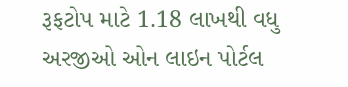રૂફટોપ માટે 1.18 લાખથી વધુ અરજીઓ ઓન લાઇન પોર્ટલ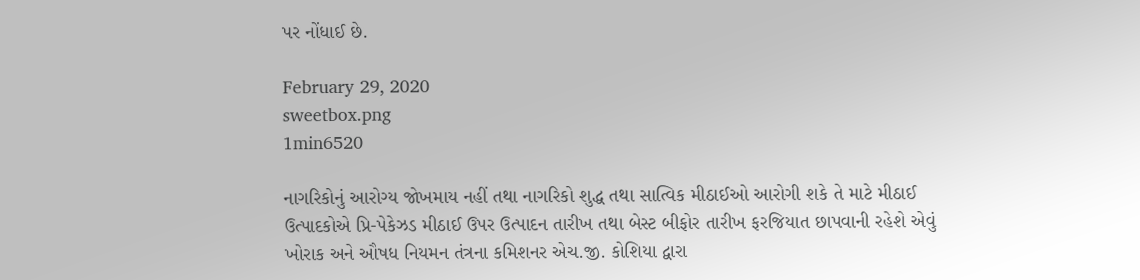પર નોંધાઈ છે.

February 29, 2020
sweetbox.png
1min6520

નાગરિકોનું આરોગ્ય જોખમાય નહીં તથા નાગરિકો શુદ્ધ તથા સાત્વિક મીઠાઈઓ આરોગી શકે તે માટે મીઠાઈ ઉત્પાદકોએ પ્રિ-પેકેઝડ મીઠાઈ ઉપર ઉત્પાદન તારીખ તથા બેસ્ટ બીફોર તારીખ ફરજિયાત છાપવાની રહેશે એવું ખોરાક અને ઔષધ નિયમન તંત્રના કમિશનર એચ.જી. કોશિયા દ્વારા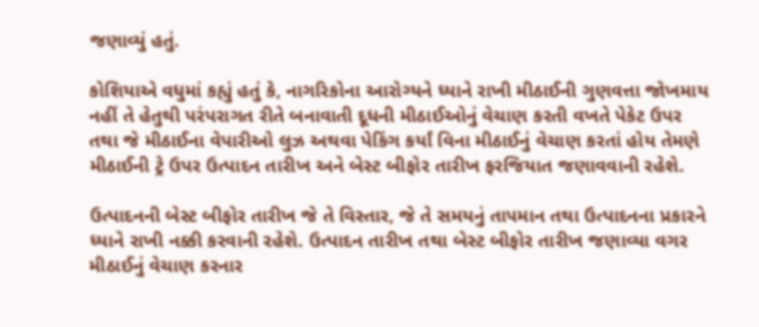જણાવ્યું હતું.

કોશિયાએ વધુમાં કહ્યું હતું કે, નાગરિકોના આરોગ્યને ધ્યાને રાખી મીઠાઈની ગુણવત્તા જોખમાય નહીં તે હેતુથી પરંપરાગત રીતે બનાવાતી દૂધની મીઠાઈઓનું વેચાણ કરતી વખતે પેકેટ ઉપર તથા જે મીઠાઈના વેપારીઓ લુઝ અથવા પેકિંગ કર્યાં વિના મીઠાઈનું વેચાણ કરતાં હોય તેમણે મીઠાઈની ટ્રે ઉપર ઉત્પાદન તારીખ અને બેસ્ટ બીફોર તારીખ ફરજિયાત જણાવવાની રહેશે.

ઉત્પાદનની બેસ્ટ બીફોર તારીખ જે તે વિસ્તાર, જે તે સમયનું તાપમાન તથા ઉત્પાદનના પ્રકારને ધ્યાને રાખી નક્કી કરવાની રહેશે. ઉત્પાદન તારીખ તથા બેસ્ટ બીફોર તારીખ જણાવ્યા વગર મીઠાઈનું વેચાણ કરનાર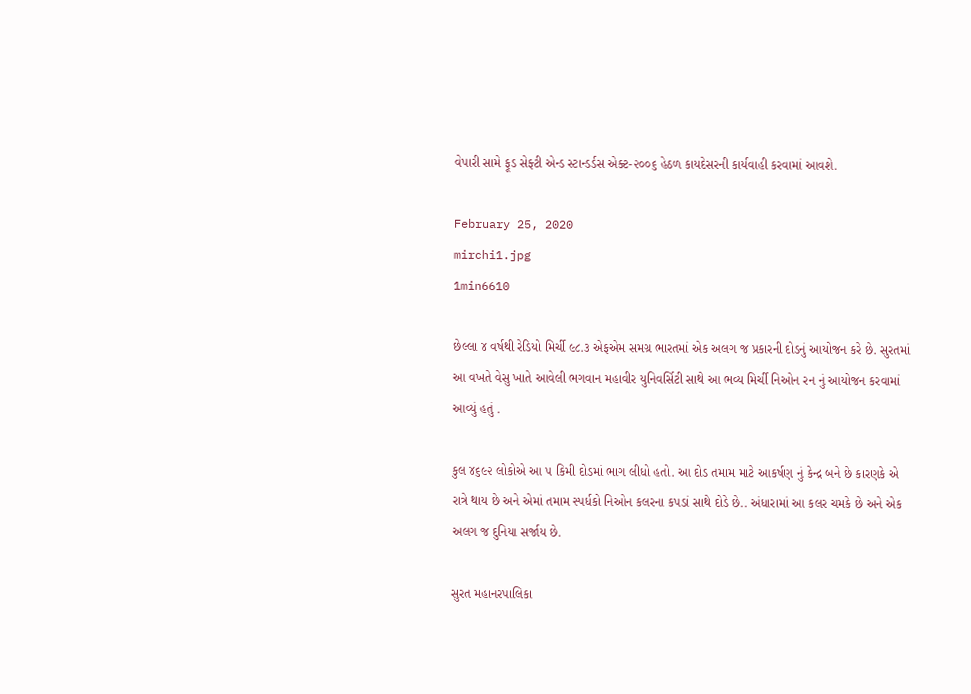વેપારી સામે ફૂડ સેફ્ટી એન્ડ સ્ટાન્ડર્ડસ એક્ટ-૨૦૦૬ હેઠળ કાયદેસરની કાર્યવાહી કરવામાં આવશે.

February 25, 2020
mirchi1.jpg
1min6610

છેલ્લા ૪ વર્ષથી રેડિયો મિર્ચી ૯૮.૩ એફએમ સમગ્ર ભારતમાં એક અલગ જ પ્રકારની દોડનું આયોજન કરે છે. સુરતમાં આ વખતે વેસુ ખાતે આવેલી ભગવાન મહાવીર યુનિવર્સિટી સાથે આ ભવ્ય મિર્ચી નિઓન રન નું આયોજન કરવામાં આવ્યું હતું .

કુલ ૪૬૯૨ લોકોએ આ ૫ કિમી દોડમાં ભાગ લીધો હતો. આ દોડ તમામ માટે આકર્ષણ નું કેન્દ્ર બને છે કારણકે એ રાત્રે થાય છે અને એમાં તમામ સ્પર્ધકો નિઓન કલરના કપડાં સાથે દોડે છે.. અંધારામાં આ કલર ચમકે છે અને એક અલગ જ દુનિયા સર્જાય છે.

સુરત મહાનરપાલિકા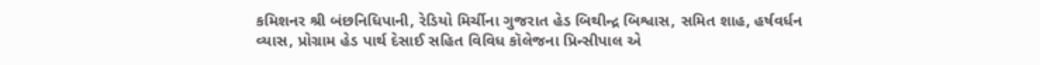કમિશનર શ્રી બંછનિધિપાની, રેડિયો મિર્ચીના ગુજરાત હેડ બિથીન્દ્ર બિશ્વાસ, સમિત શાહ, હર્ષવર્ધન વ્યાસ, પ્રોગ્રામ હેડ પાર્થ દેસાઈ સહિત વિવિધ કૉલેજના પ્રિન્સીપાલ એ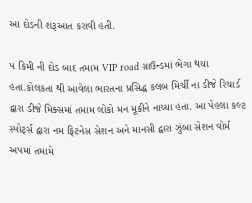આ દોડની શરૂઆત કરાવી હતી.

૫ કિમી ની દોડ બાદ તમામ VIP road ગ્રાઉન્ડમાં ભેગા થયા હતા.કોલકતા થી આવેલા ભારતના પ્રસિદ્ધ કલબ મિર્ચી ના ડીજે રિચાર્ડ દ્વારા ડીજે મિક્સમાં તમામ લોકો મન મૂકીને નાચ્યા હતા. આ પેહલા કલ્ટ સ્પોર્ટ્સ દ્વારા નમ ફિટનેસ સેશન અને માનસી દ્વારા ઝુંબા સેશન વોર્મ અપમાં તમામે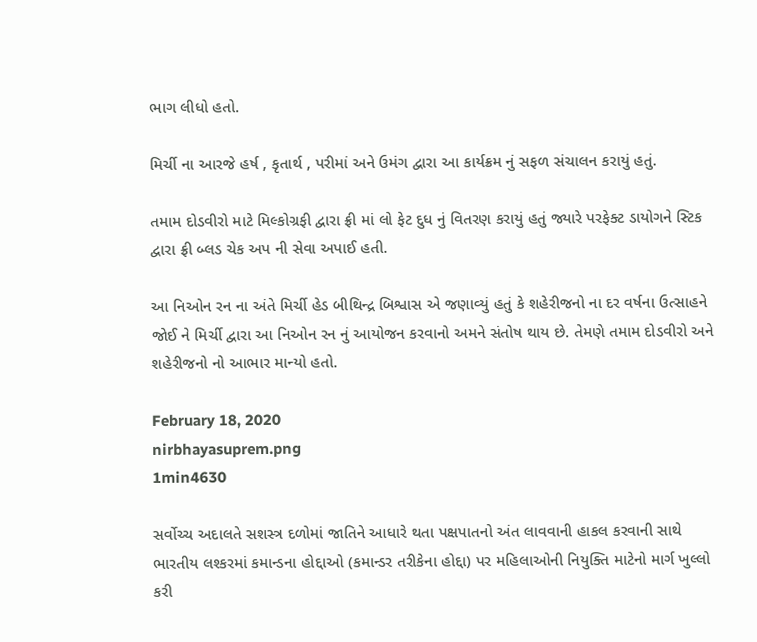ભાગ લીધો હતો.

મિર્ચી ના આરજે હર્ષ , કૃતાર્થ , પરીમાં અને ઉમંગ દ્વારા આ કાર્યક્રમ નું સફળ સંચાલન કરાયું હતું.

તમામ દોડવીરો માટે મિલ્કોગ્રફી દ્વારા ફ્રી માં લો ફેટ દુધ નું વિતરણ કરાયું હતું જ્યારે પરફેક્ટ ડાયોગને સ્ટિક દ્વારા ફ્રી બ્લડ ચેક અપ ની સેવા અપાઈ હતી.

આ નિઓન રન ના અંતે મિર્ચી હેડ બીથિન્દ્ર બિશ્વાસ એ જણાવ્યું હતું કે શહેરીજનો ના દર વર્ષના ઉત્સાહને જોઈ ને મિર્ચી દ્વારા આ નિઓન રન નું આયોજન કરવાનો અમને સંતોષ થાય છે. તેમણે તમામ દોડવીરો અને શહેરીજનો નો આભાર માન્યો હતો.

February 18, 2020
nirbhayasuprem.png
1min4630

સર્વોચ્ચ અદાલતે સશસ્ત્ર દળોમાં જાતિને આધારે થતા પક્ષપાતનો અંત લાવવાની હાકલ કરવાની સાથે ભારતીય લશ્કરમાં કમાન્ડના હોદ્દાઓ (કમાન્ડર તરીકેના હોદ્દા) પર મહિલાઓની નિયુક્તિ માટેનો માર્ગ ખુલ્લો કરી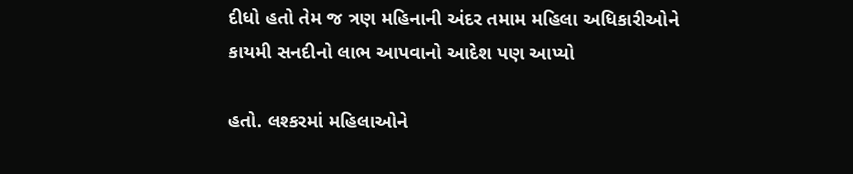દીધો હતો તેમ જ ત્રણ મહિનાની અંદર તમામ મહિલા અધિકારીઓને કાયમી સનદીનો લાભ આપવાનો આદેશ પણ આપ્યો

હતો. લશ્કરમાં મહિલાઓને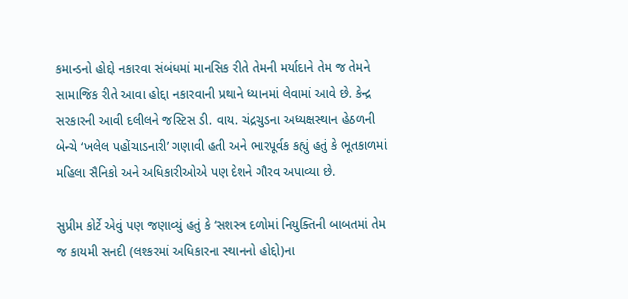કમાન્ડનો હોદ્દો નકારવા સંબંધમાં માનસિક રીતે તેમની મર્યાદાને તેમ જ તેમને સામાજિક રીતે આવા હોદ્દા નકારવાની પ્રથાને ધ્યાનમાં લેવામાં આવે છે. કેન્દ્ર સરકારની આવી દલીલને જસ્ટિસ ડી. વાય. ચંદ્રચુડના અધ્યક્ષસ્થાન હેઠળની બેન્ચે ‘ખલેલ પહોંચાડનારી’ ગણાવી હતી અને ભારપૂર્વક કહ્યું હતું કે ભૂતકાળમાં મહિલા સૈનિકો અને અધિકારીઓએ પણ દેશને ગૌરવ અપાવ્યા છે.

સુપ્રીમ કોર્ટે એવું પણ જણાવ્યું હતું કે ‘સશસ્ત્ર દળોમાં નિયુક્તિની બાબતમાં તેમ જ કાયમી સનદી (લશ્કરમાં અધિકારના સ્થાનનો હોદ્દો)ના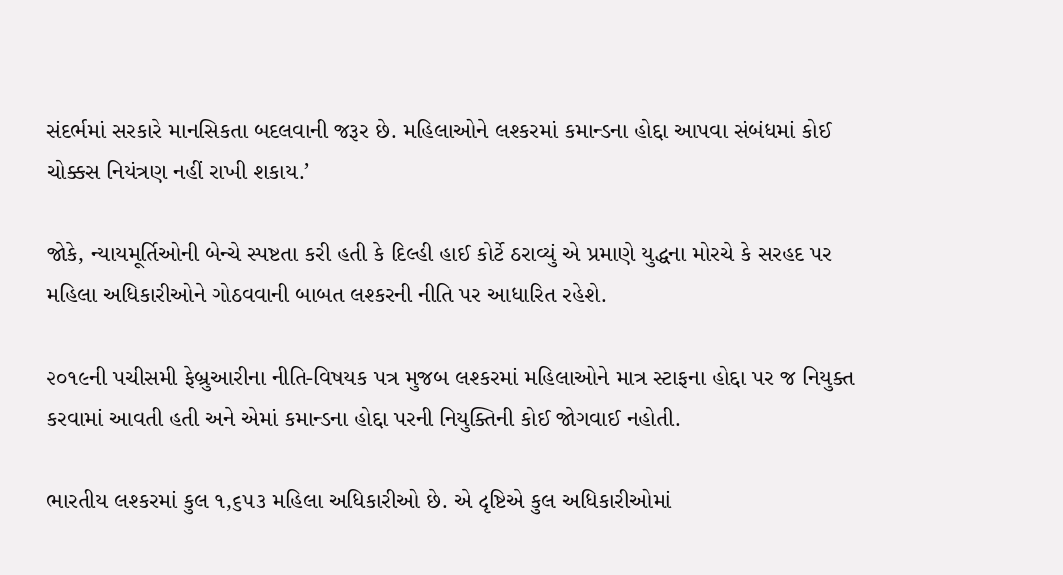સંદર્ભમાં સરકારે માનસિકતા બદલવાની જરૂર છે. મહિલાઓને લશ્કરમાં કમાન્ડના હોદ્દા આપવા સંબંધમાં કોઈ ચોક્કસ નિયંત્રણ નહીં રાખી શકાય.’

જોકે, ન્યાયમૂર્તિઓની બેન્ચે સ્પષ્ટતા કરી હતી કે દિલ્હી હાઈ કોર્ટે ઠરાવ્યું એ પ્રમાણે યુદ્ધના મોરચે કે સરહદ પર મહિલા અધિકારીઓને ગોઠવવાની બાબત લશ્કરની નીતિ પર આધારિત રહેશે.

૨૦૧૯ની પચીસમી ફેબ્રુઆરીના નીતિ-વિષયક પત્ર મુજબ લશ્કરમાં મહિલાઓને માત્ર સ્ટાફના હોદ્દા પર જ નિયુક્ત કરવામાં આવતી હતી અને એમાં કમાન્ડના હોદ્દા પરની નિયુક્તિની કોઈ જોગવાઈ નહોતી.

ભારતીય લશ્કરમાં કુલ ૧,૬૫૩ મહિલા અધિકારીઓ છે. એ દૃષ્ટિએ કુલ અધિકારીઓમાં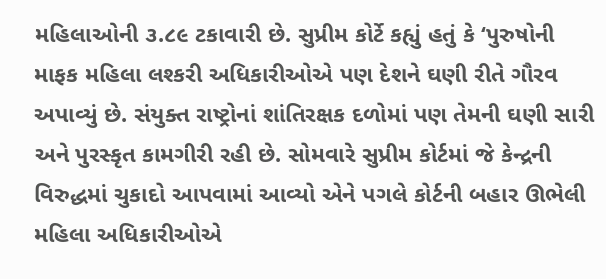મહિલાઓની ૩.૮૯ ટકાવારી છે. સુપ્રીમ કોર્ટે કહ્યું હતું કે ‘પુરુષોની માફક મહિલા લશ્કરી અધિકારીઓએ પણ દેશને ઘણી રીતે ગૌરવ અપાવ્યું છે. સંયુક્ત રાષ્ટ્રોનાં શાંતિરક્ષક દળોમાં પણ તેમની ઘણી સારી અને પુરસ્કૃત કામગીરી રહી છે. સોમવારે સુપ્રીમ કોર્ટમાં જે કેન્દ્રની વિરુદ્ધમાં ચુકાદો આપવામાં આવ્યો એને પગલે કોર્ટની બહાર ઊભેલી મહિલા અધિકારીઓએ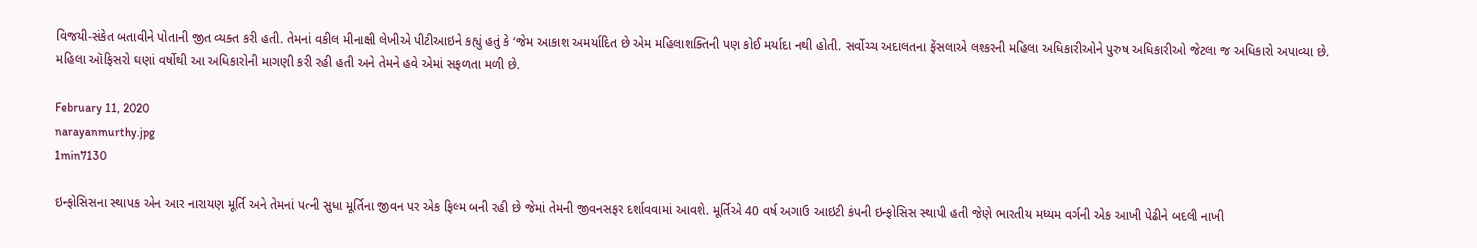વિજયી-સંકેત બતાવીને પોતાની જીત વ્યક્ત કરી હતી. તેમનાં વકીલ મીનાક્ષી લેખીએ પીટીઆઇને કહ્યું હતું કે ‘જેમ આકાશ અમર્યાદિત છે એમ મહિલાશક્તિની પણ કોઈ મર્યાદા નથી હોતી. સર્વોચ્ચ અદાલતના ફેંસલાએ લશ્કરની મહિલા અધિકારીઓને પુરુષ અધિકારીઓ જેટલા જ અધિકારો અપાવ્યા છે. મહિલા ઑફિસરો ઘણાં વર્ષોથી આ અધિકારોની માગણી કરી રહી હતી અને તેમને હવે એમાં સફળતા મળી છે.

February 11, 2020
narayanmurthy.jpg
1min7130

ઇન્ફોસિસના સ્થાપક એન આર નારાયણ મૂર્તિ અને તેમનાં પત્ની સુધા મૂર્તિના જીવન પર એક ફિલ્મ બની રહી છે જેમાં તેમની જીવનસફર દર્શાવવામાં આવશે. મૂર્તિએ 40 વર્ષ અગાઉ આઇટી કંપની ઇન્ફોસિસ સ્થાપી હતી જેણે ભારતીય મધ્યમ વર્ગની એક આખી પેઢીને બદલી નાખી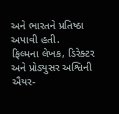અને ભારતને પ્રતિષ્ઠા અપાવી હતી.
ફિલ્મના લેખક, ડિરેક્ટર અને પ્રોડ્યુસર અશ્વિની ઐયર-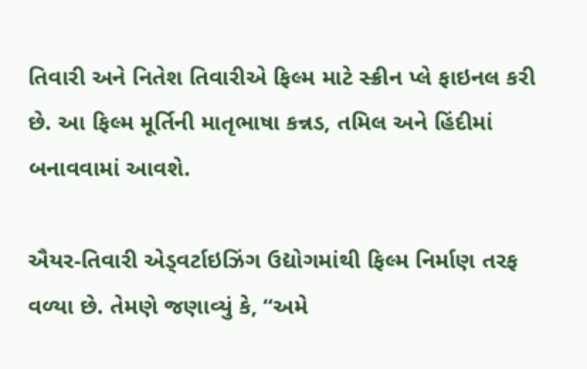તિવારી અને નિતેશ તિવારીએ ફિલ્મ માટે સ્ક્રીન પ્લે ફાઇનલ કરી છે. આ ફિલ્મ મૂર્તિની માતૃભાષા કન્નડ, તમિલ અને હિંદીમાં બનાવવામાં આવશે.

ઐયર-તિવારી એડ્વર્ટાઇઝિંગ ઉદ્યોગમાંથી ફિલ્મ નિર્માણ તરફ વળ્યા છે. તેમણે જણાવ્યું કે, “અમે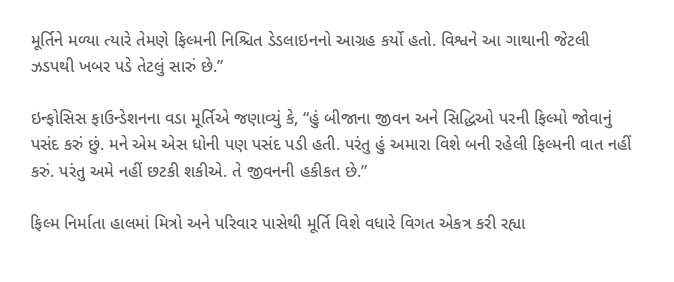મૂર્તિને મળ્યા ત્યારે તેમણે ફિલ્મની નિશ્ચિત ડેડલાઇનનો આગ્રહ કર્યો હતો. વિશ્વને આ ગાથાની જેટલી ઝડપથી ખબર પડે તેટલું સારું છે.”

ઇન્ફોસિસ ફાઉન્ડેશનના વડા મૂર્તિએ જણાવ્યું કે, “હું બીજાના જીવન અને સિદ્ધિઓ પરની ફિલ્મો જોવાનું પસંદ કરું છું. મને એમ એસ ધોની પણ પસંદ પડી હતી. પરંતુ હું અમારા વિશે બની રહેલી ફિલ્મની વાત નહીં કરું. પરંતુ અમે નહીં છટકી શકીએ. તે જીવનની હકીકત છે.”

ફિલ્મ નિર્માતા હાલમાં મિત્રો અને પરિવાર પાસેથી મૂર્તિ વિશે વધારે વિગત એકત્ર કરી રહ્યા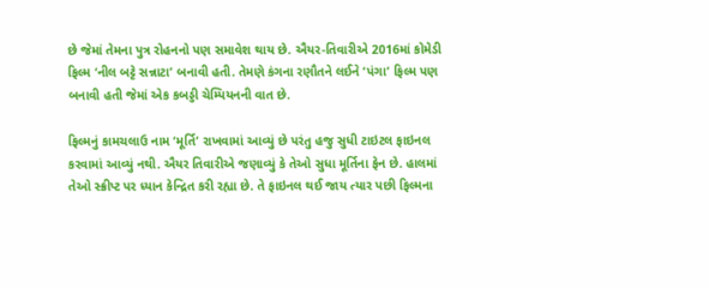છે જેમાં તેમના પુત્ર રોહનનો પણ સમાવેશ થાય છે. ઐયર-તિવારીએ 2016માં કોમેડી ફિલ્મ ‘નીલ બટ્ટે સન્નાટા’ બનાવી હતી. તેમણે કંગના રણૌતને લઈને ‘પંગા’ ફિલ્મ પણ બનાવી હતી જેમાં એક કબડ્ડી ચેમ્પિયનની વાત છે.

ફિલ્મનું કામચલાઉ નામ ‘મૂર્તિ’ રાખવામાં આવ્યું છે પરંતુ હજુ સુધી ટાઇટલ ફાઇનલ કરવામાં આવ્યું નથી. ઐયર તિવારીએ જણાવ્યું કે તેઓ સુધા મૂર્તિના ફેન છે. હાલમાં તેઓ સ્ક્રીપ્ટ પર ધ્યાન કેન્દ્રિત કરી રહ્યા છે. તે ફાઇનલ થઈ જાય ત્યાર પછી ફિલ્મના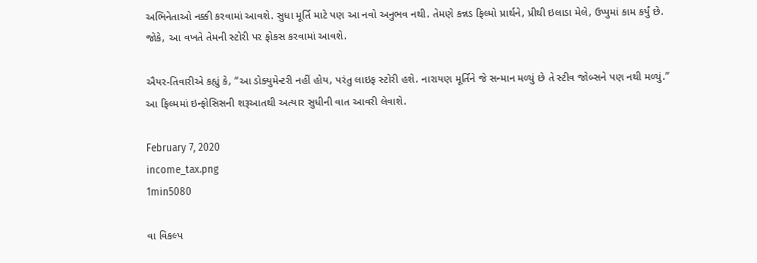અભિનેતાઓ નક્કી કરવામાં આવશે. સુધા મૂર્તિ માટે પણ આ નવો અનુભવ નથી. તેમણે કન્નડ ફિલ્મો પ્રાર્થને, પ્રીથી ઇલાડા મેલે, ઉપ્પુમાં કામ કર્યું છે. જોકે, આ વખતે તેમની સ્ટોરી પર ફોકસ કરવામાં આવશે.

ઐયર-તિવારીએ કહ્યું કે, “આ ડોક્યુમેન્ટરી નહીં હોય, પરંતુ લાઇફ સ્ટોરી હશે. નારાયણ મૂર્તિને જે સન્માન મળ્યું છે તે સ્ટીવ જોબ્સને પણ નથી મળ્યું.” આ ફિલ્મમાં ઇન્ફોસિસની શરૂઆતથી અત્યાર સુધીની વાત આવરી લેવાશે.

February 7, 2020
income_tax.png
1min5080

વા વિકલ્પ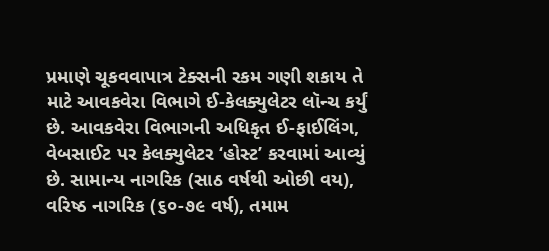પ્રમાણે ચૂકવવાપાત્ર ટેક્સની રકમ ગણી શકાય તે માટે આવકવેરા વિભાગે ઈ-કેલક્યુલેટર લૉન્ચ કર્યું છે. આવકવેરા વિભાગની અધિકૃત ઈ-ફાઈલિંગ, વેબસાઈટ પર કેલક્યુલેટર ‘હોસ્ટ’ કરવામાં આવ્યું છે. સામાન્ય નાગરિક (સાઠ વર્ષથી ઓછી વય), વરિષ્ઠ નાગરિક (૬૦-૭૯ વર્ષ), તમામ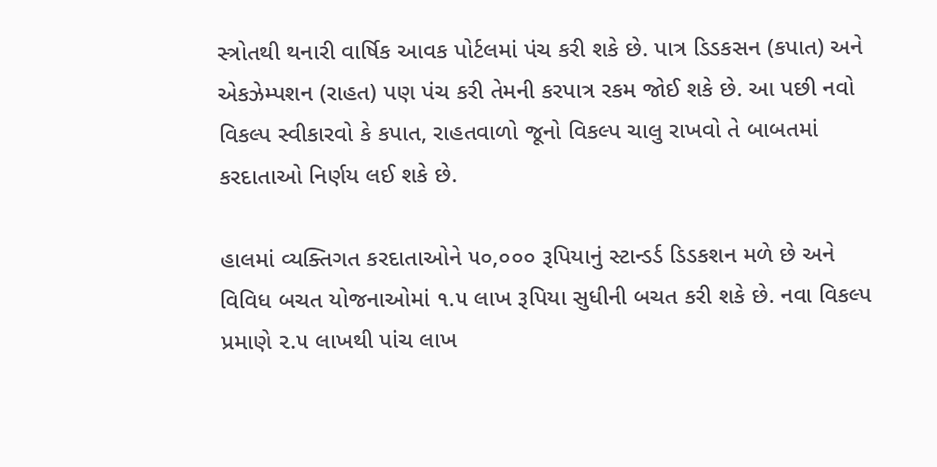સ્ત્રોતથી થનારી વાર્ષિક આવક પોર્ટલમાં પંચ કરી શકે છે. પાત્ર ડિડકસન (કપાત) અને એકઝેમ્પશન (રાહત) પણ પંચ કરી તેમની કરપાત્ર રકમ જોઈ શકે છે. આ પછી નવો વિકલ્પ સ્વીકારવો કે કપાત, રાહતવાળો જૂનો વિકલ્પ ચાલુ રાખવો તે બાબતમાં કરદાતાઓ નિર્ણય લઈ શકે છે.

હાલમાં વ્યક્તિગત કરદાતાઓને ૫૦,૦૦૦ રૂપિયાનું સ્ટાન્ડર્ડ ડિડકશન મળે છે અને વિવિધ બચત યોજનાઓમાં ૧.૫ લાખ રૂપિયા સુધીની બચત કરી શકે છે. નવા વિકલ્પ પ્રમાણે ૨.૫ લાખથી પાંચ લાખ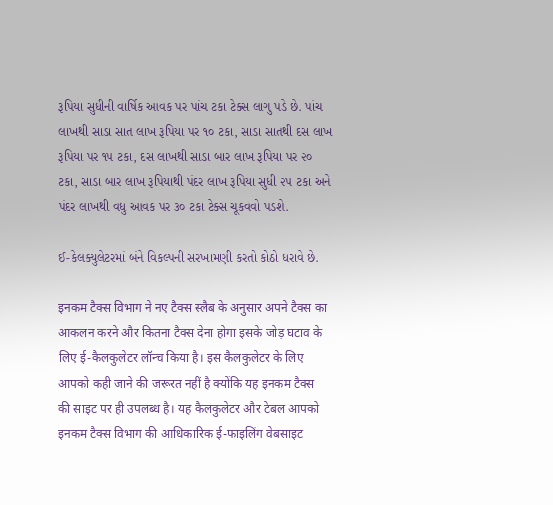રૂપિયા સુધીની વાર્ષિક આવક પર પાંચ ટકા ટેક્સ લાગુ પડે છે. પાંચ લાખથી સાડા સાત લાખ રૂપિયા પર ૧૦ ટકા, સાડા સાતથી દસ લાખ રૂપિયા પર ૧૫ ટકા, દસ લાખથી સાડા બાર લાખ રૂપિયા પર ૨૦ ટકા, સાડા બાર લાખ રૂપિયાથી પંદર લાખ રૂપિયા સુધી ૨૫ ટકા અને પંદર લાખથી વધુ આવક પર ૩૦ ટકા ટેક્સ ચૂકવવો પડશે.

ઈ-કેલક્યુલેટરમાં બંને વિકલ્પની સરખામણી કરતો કોઠો ધરાવે છે.

इनकम टैक्स विभाग ने नए टैक्स स्लैब के अनुसार अपने टैक्स का आकलन करने और कितना टैक्स देना होगा इसके जोड़ घटाव के लिए ई-कैलकुलेटर लॉन्च किया है। इस कैलकुलेटर के लिए आपको कही जाने की जरूरत नहीं है क्योंकि यह इनकम टैक्स की साइट पर ही उपलब्ध है। यह कैलकुलेटर और टेबल आपको इनकम टैक्स विभाग की आधिकारिक ई-फाइलिंग वेबसाइट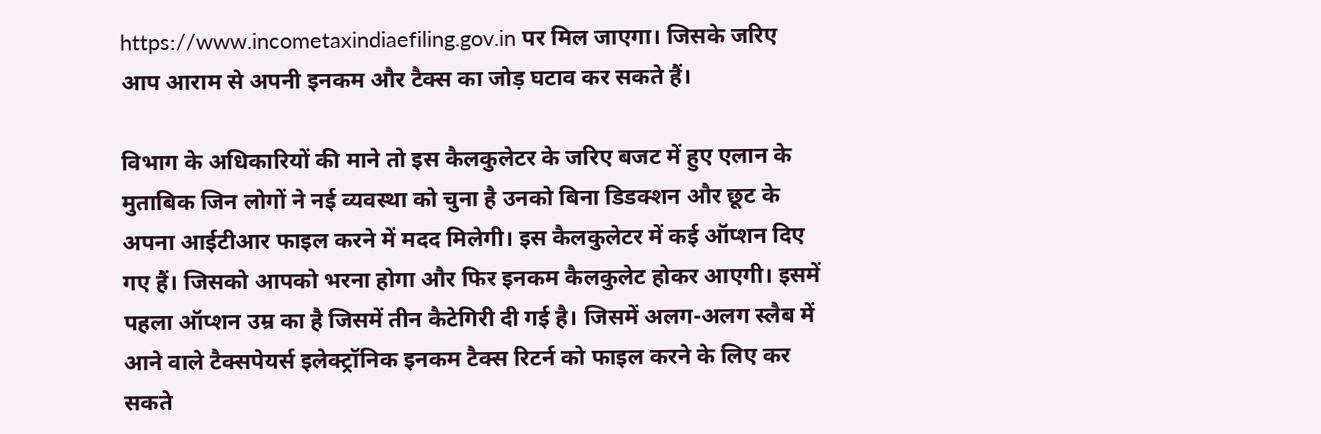https://www.incometaxindiaefiling.gov.in पर मिल जाएगा। जिसके जरिए आप आराम से अपनी इनकम और टैक्स का जोड़ घटाव कर सकते हैं।

विभाग के अधिकारियों की माने तो इस कैलकुलेटर के जरिए बजट में हुए एलान के मुताबिक जिन लोगों ने नई व्यवस्था को चुना है उनको बिना डिडक्शन और छूट के अपना आईटीआर फाइल करने में मदद मिलेगी। इस कैलकुलेटर में कई ऑप्शन दिए गए हैं। जिसको आपको भरना होगा और फिर इनकम कैलकुलेट होकर आएगी। इसमें पहला ऑप्शन उम्र का है जिसमें तीन कैटेगिरी दी गई है। जिसमें अलग-अलग स्लैब में आने वाले टैक्सपेयर्स इलेक्ट्रॉनिक इनकम टैक्स रिटर्न को फाइल करने के लिए कर सकते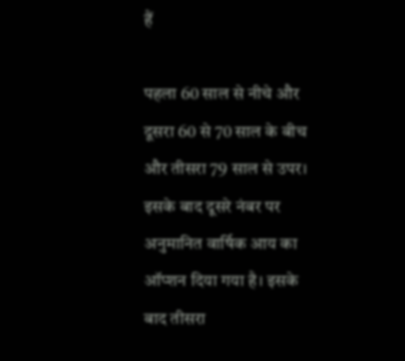हैं

पहला 60 साल से नीचे और दूसरा 60 से 70 साल के बीच और तीसरा 79 साल से उपर। इसके बाद दूसरे नंबर पर अनुमानित वार्षिक आय का ऑप्शन दिया गया है। इसके बाद तीसरा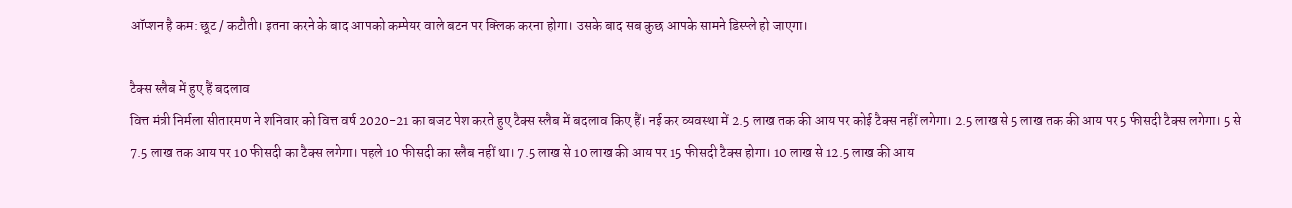ऑप्शन है कम: छूट / कटौती। इतना करने के बाद आपको कम्पेयर वाले बटन पर क्लिक करना होगा। उसके बाद सब कुछ आपके सामने डिस्प्ले हो जाएगा।

टैक्स स्लैब में हुए हैं बदलाव
वित्त मंत्री निर्मला सीतारमण ने शनिवार को वित्त वर्ष 2020-21 का बजट पेश करते हुए टैक्स स्लैब में बदलाव किए हैं। नई कर व्यवस्था में 2.5 लाख तक की आय पर कोई टैक्स नहीं लगेगा। 2.5 लाख से 5 लाख तक की आय पर 5 फीसदी टैक्स लगेगा। 5 से 7.5 लाख तक आय पर 10 फीसदी का टैक्स लगेगा। पहले 10 फीसदी का स्लैब नहीं था। 7.5 लाख से 10 लाख की आय पर 15 फीसदी टैक्स होगा। 10 लाख से 12.5 लाख की आय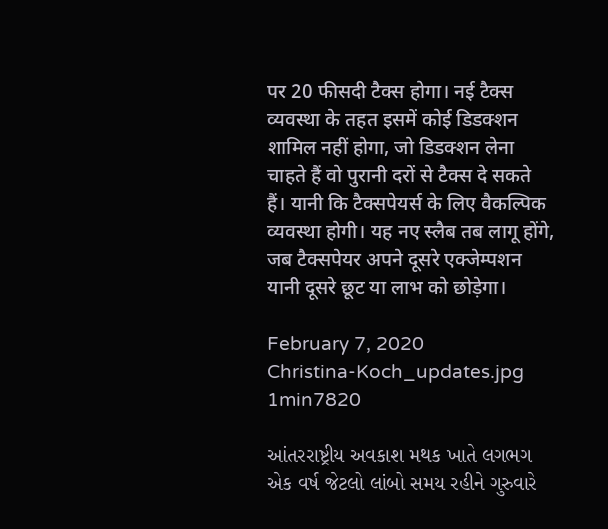पर 20 फीसदी टैक्स होगा। नई टैक्स व्यवस्था के तहत इसमें कोई डिडक्शन शामिल नहीं होगा, जो डिडक्शन लेना चाहते हैं वो पुरानी दरों से टैक्स दे सकते हैं। यानी कि टैक्सपेयर्स के लिए वैकल्पिक व्यवस्था होगी। यह नए स्लैब तब लागू होंगे, जब टैक्सपेयर अपने दूसरे एक्जेम्पशन यानी दूसरे छूट या लाभ को छोड़ेगा।

February 7, 2020
Christina-Koch_updates.jpg
1min7820

આંતરરાષ્ટ્રીય અવકાશ મથક ખાતે લગભગ એક વર્ષ જેટલો લાંબો સમય રહીને ગુરુવારે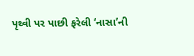પૃથ્વી પર પાછી ફરેલી ‘નાસા’ની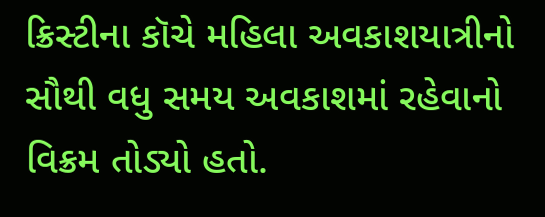ક્રિસ્ટીના કૉચે મહિલા અવકાશયાત્રીનો સૌથી વધુ સમય અવકાશમાં રહેવાનો વિક્રમ તોડ્યો હતો.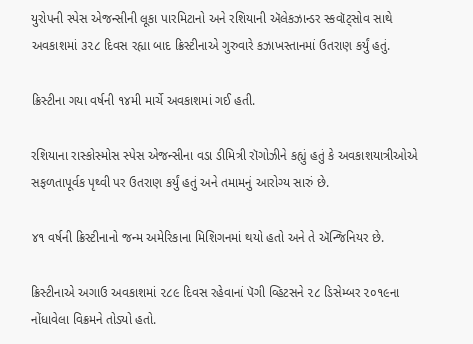યુરોપની સ્પેસ એજન્સીની લૂકા પારમિટાનો અને રશિયાની ઍલેકઝાન્ડર સ્કવૉટ્સોવ સાથે અવકાશમાં ૩૨૮ દિવસ રહ્યા બાદ ક્રિસ્ટીનાએ ગુરુવારે કઝાખસ્તાનમાં ઉતરાણ કર્યું હતું.

ક્રિસ્ટીના ગયા વર્ષની ૧૪મી માર્ચે અવકાશમાં ગઈ હતી.

રશિયાના રાસ્કોસ્મોસ સ્પેસ એજન્સીના વડા ડીમિત્રી રૉગોઝીને કહ્યું હતું કે અવકાશયાત્રીઓએ સફળતાપૂર્વક પૃથ્વી પર ઉતરાણ કર્યું હતું અને તમામનું આરોગ્ય સારું છે.

૪૧ વર્ષની ક્રિસ્ટીનાનો જન્મ અમેરિકાના મિશિગનમાં થયો હતો અને તે ઍન્જિનિયર છે.

ક્રિસ્ટીનાએ અગાઉ અવકાશમાં ૨૮૯ દિવસ રહેવાનાં પૅગી વ્હિટસને ૨૮ ડિસેમ્બર ૨૦૧૯ના નોંધાવેલા વિક્રમને તોડ્યો હતો.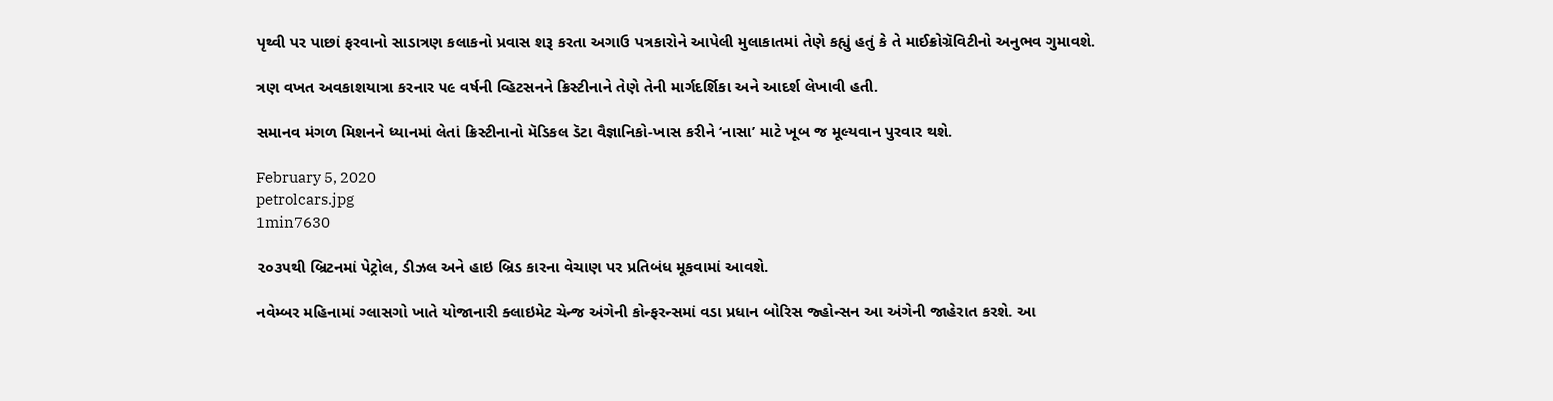પૃથ્વી પર પાછાં ફરવાનો સાડાત્રણ કલાકનો પ્રવાસ શરૂ કરતા અગાઉ પત્રકારોને આપેલી મુલાકાતમાં તેણે કહ્યું હતું કે તે માઈક્રોગ્રૅવિટીનો અનુભવ ગુમાવશે.

ત્રણ વખત અવકાશયાત્રા કરનાર ૫૯ વર્ષની વ્હિટસનને ક્રિસ્ટીનાને તેણે તેની માર્ગદર્શિકા અને આદર્શ લેખાવી હતી.

સમાનવ મંગળ મિશનને ધ્યાનમાં લેતાં ક્રિસ્ટીનાનો મૅડિકલ ડૅટા વૈજ્ઞાનિકો-ખાસ કરીને ‘નાસા’ માટે ખૂબ જ મૂલ્યવાન પુરવાર થશે.

February 5, 2020
petrolcars.jpg
1min7630

૨૦૩૫થી બ્રિટનમાં પેટ્રોલ, ડીઝલ અને હાઇ બ્રિડ કારના વેચાણ પર પ્રતિબંધ મૂકવામાં આવશે.

નવેમ્બર મહિનામાં ગ્લાસગો ખાતે યોજાનારી ક્લાઇમેટ ચેન્જ અંગેની કોન્ફરન્સમાં વડા પ્રધાન બોરિસ જ્હોન્સન આ અંગેની જાહેરાત કરશે. આ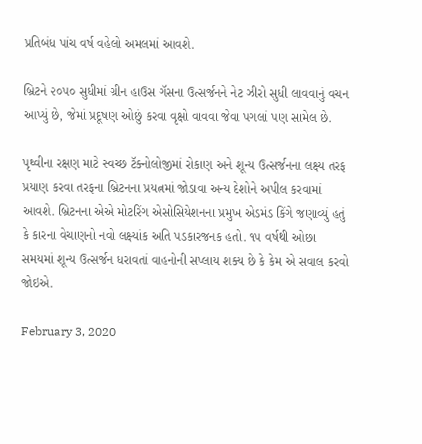પ્રતિબંધ પાંચ વર્ષ વહેલો અમલમાં આવશે.

બ્રિટને ૨૦૫૦ સુધીમાં ગ્રીન હાઉસ ગૅસના ઉત્સર્જનને નેટ ઝીરો સુધી લાવવાનું વચન આપ્યું છે, જેમાં પ્રદૂષણ ઓછું કરવા વૃક્ષો વાવવા જેવા પગલાં પણ સામેલ છે.

પૃથ્વીના રક્ષણ માટે સ્વચ્છ ટૅક્નોલોજીમાં રોકાણ અને શૂન્ય ઉત્સર્જનના લક્ષ્ય તરફ પ્રયાણ કરવા તરફના બ્રિટનના પ્રયત્નમાં જોડાવા અન્ય દેશોને અપીલ કરવામાં આવશે. બ્રિટનના એએ મોટરિંગ એસોસિયેશનના પ્રમુખ એડમંડ કિંગે જણાવ્યું હતું કે કારના વેચાણનો નવો લક્ષ્યાંક અતિ પડકારજનક હતો. ૧૫ વર્ષથી ઓછા સમયમાં શૂન્ય ઉત્સર્જન ધરાવતાં વાહનોની સપ્લાય શક્ય છે કે કેમ એ સવાલ કરવો જોઇએ.

February 3, 2020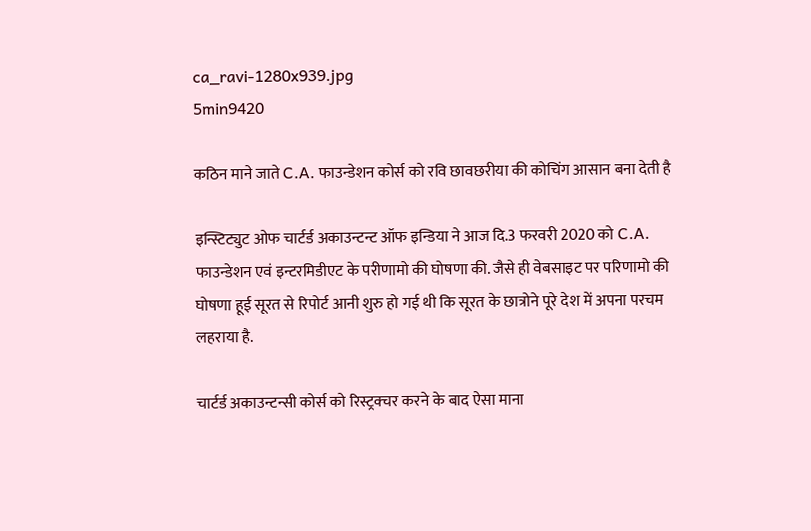ca_ravi-1280x939.jpg
5min9420

कठिन माने जाते C.A. फाउन्डेशन कोर्स को रवि छावछरीया की कोचिंग आसान बना देती है

इन्स्टिट्युट ओफ चार्टर्ड अकाउन्टन्ट ऑफ इन्डिया ने आज दि.3 फरवरी 2020 को C.A. फाउन्डेशन एवं इन्टरमिडीएट के परीणामो की घोषणा की. जैसे ही वेबसाइट पर परिणामो की घोषणा हूई सूरत से रिपोर्ट आनी शुरु हो गई थी कि सूरत के छात्रोने पूरे देश में अपना परचम लहराया है.

चार्टर्ड अकाउन्टन्सी कोर्स को रिस्ट्रक्चर करने के बाद ऐसा माना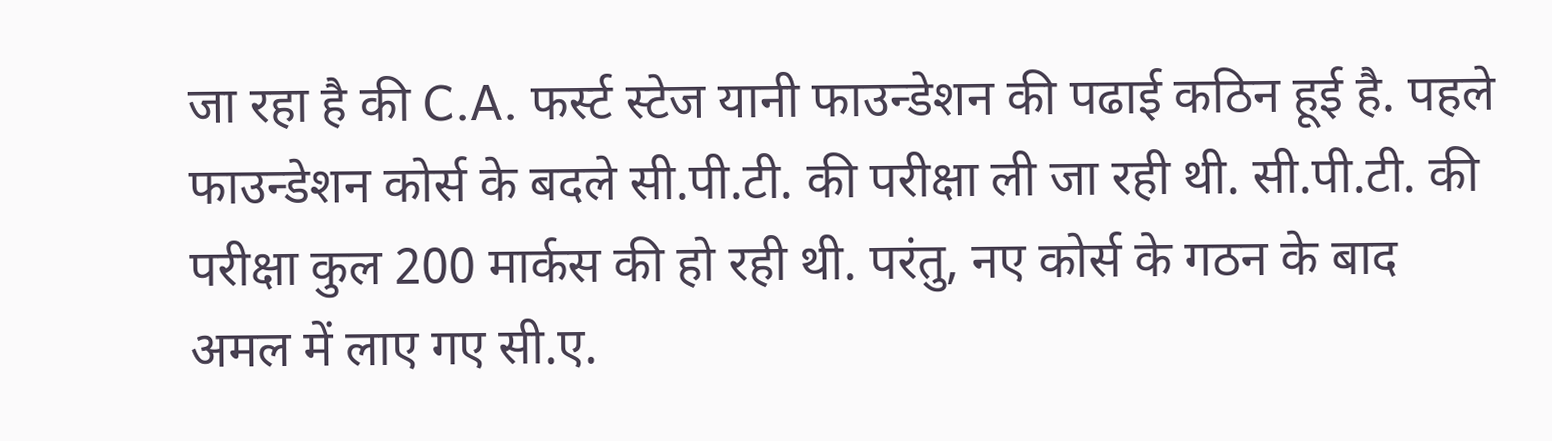जा रहा है की C.A. फर्स्ट स्टेज यानी फाउन्डेशन की पढाई कठिन हूई है. पहले फाउन्डेशन कोर्स के बदले सी.पी.टी. की परीक्षा ली जा रही थी. सी.पी.टी. की परीक्षा कुल 200 मार्कस की हो रही थी. परंतु, नए कोर्स के गठन के बाद अमल में लाए गए सी.ए.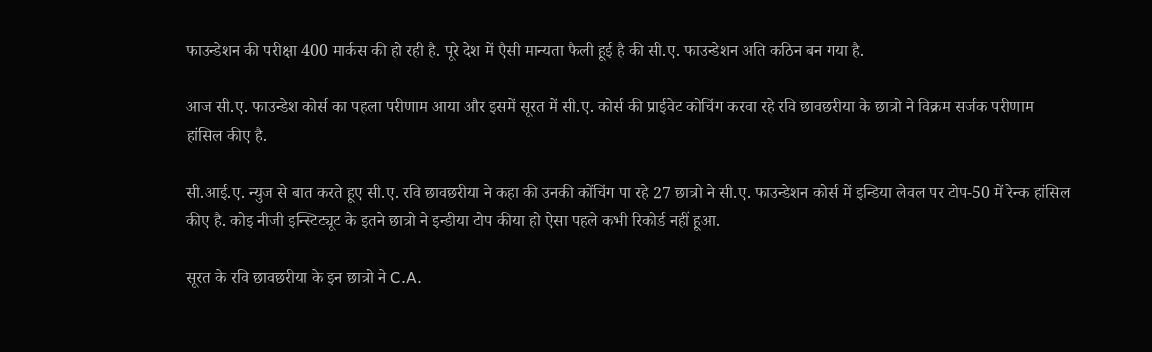फाउन्डेशन की परीक्षा 400 मार्कस की हो रही है. पूरे देश में एैसी मान्यता फैली हूई है की सी.ए. फाउन्डेशन अति कठिन बन गया है.

आज सी.ए. फाउन्डेश कोर्स का पहला परीणाम आया और इसमें सूरत में सी.ए. कोर्स की प्राईवेट कोचिंग करवा रहे रवि छावछरीया के छात्रो ने विक्रम सर्जक परीणाम हांसिल कीए है.

सी.आई.ए. न्युज से बात करते हूए सी.ए. रवि छावछरीया ने कहा की उनकी कोंचिंग पा रहे 27 छात्रो ने सी.ए. फाउन्डेशन कोर्स में इन्डिया लेवल पर टोप-50 में रेन्क हांसिल कीए है. कोइ नीजी इन्स्टिट्यूट के इतने छात्रो ने इन्डीया टोप कीया हो ऐसा पहले कभी रिकोर्ड नहीं हूआ.

सूरत के रवि छावछरीया के इन छात्रो ने C.A.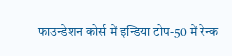फाउन्डेशन कोर्स में इन्डिया टोप-50 में रेन्क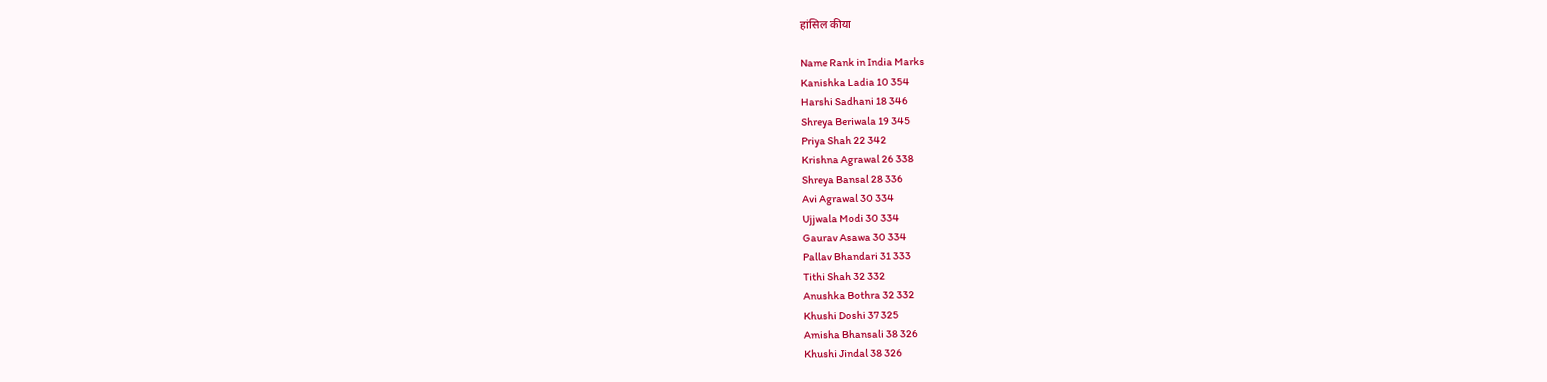हांसिल कीया

Name Rank in India Marks
Kanishka Ladia 10 354
Harshi Sadhani 18 346
Shreya Beriwala 19 345
Priya Shah 22 342
Krishna Agrawal 26 338
Shreya Bansal 28 336
Avi Agrawal 30 334
Ujjwala Modi 30 334
Gaurav Asawa 30 334
Pallav Bhandari 31 333
Tithi Shah 32 332
Anushka Bothra 32 332
Khushi Doshi 37 325
Amisha Bhansali 38 326
Khushi Jindal 38 326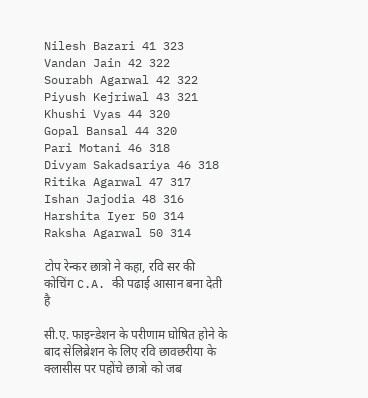Nilesh Bazari 41 323
Vandan Jain 42 322
Sourabh Agarwal 42 322
Piyush Kejriwal 43 321
Khushi Vyas 44 320
Gopal Bansal 44 320
Pari Motani 46 318
Divyam Sakadsariya 46 318
Ritika Agarwal 47 317
Ishan Jajodia 48 316
Harshita Iyer 50 314
Raksha Agarwal 50 314

टोप रेन्कर छात्रो ने कहा, रवि सर की कोचिंग C.A. की पढाई आसान बना देती है

सी.ए. फाइन्डेशन के परीणाम घोषित होने के बाद सेलिब्रेशन के लिए रवि छावछरीया के क्लासीस पर पहोंचे छात्रो को जब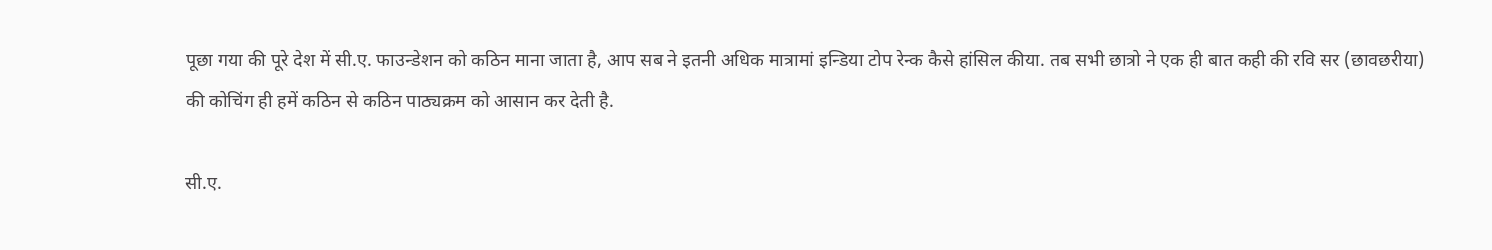पूछा गया की पूरे देश में सी.ए. फाउन्डेशन को कठिन माना जाता है, आप सब ने इतनी अधिक मात्रामां इन्डिया टोप रेन्क कैसे हांसिल कीया. तब सभी छात्रो ने एक ही बात कही की रवि सर (छावछरीया) की कोचिंग ही हमें कठिन से कठिन पाठ्यक्रम को आसान कर देती है.

सी.ए.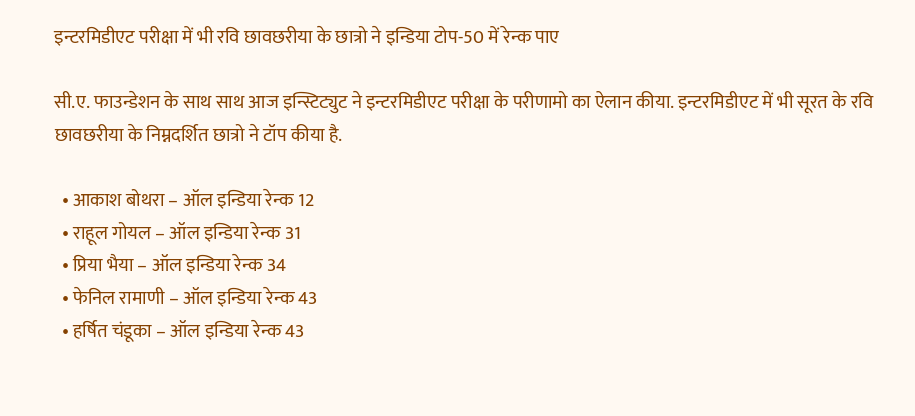इन्टरमिडीएट परीक्षा में भी रवि छावछरीया के छात्रो ने इन्डिया टोप-50 में रेन्क पाए

सी.ए. फाउन्डेशन के साथ साथ आज इन्स्टिट्युट ने इन्टरमिडीएट परीक्षा के परीणामो का ऐलान कीया. इन्टरमिडीएट में भी सूरत के रवि छावछरीया के निम्नदर्शित छात्रो ने टॉप कीया है.

  • आकाश बोथरा – ऑल इन्डिया रेन्क 12
  • राहूल गोयल – ऑल इन्डिया रेन्क 31
  • प्रिया भैया – ऑल इन्डिया रेन्क 34
  • फेनिल रामाणी – ऑल इन्डिया रेन्क 43
  • हर्षित चंडूका – ऑल इन्डिया रेन्क 43